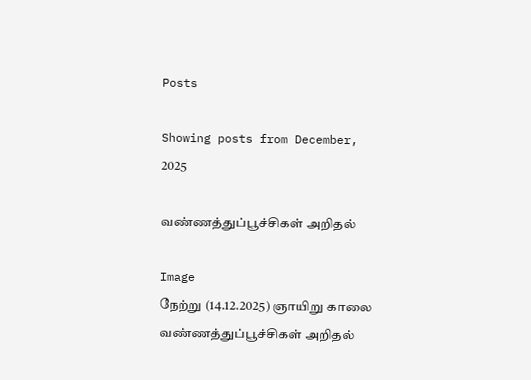Posts

Showing posts from December, 2025

வண்ணத்துப்பூச்சிகள் அறிதல்

Image
நேற்று (14.12.2025) ஞாயிறு காலை வண்ணத்துப்பூச்சிகள் அறிதல்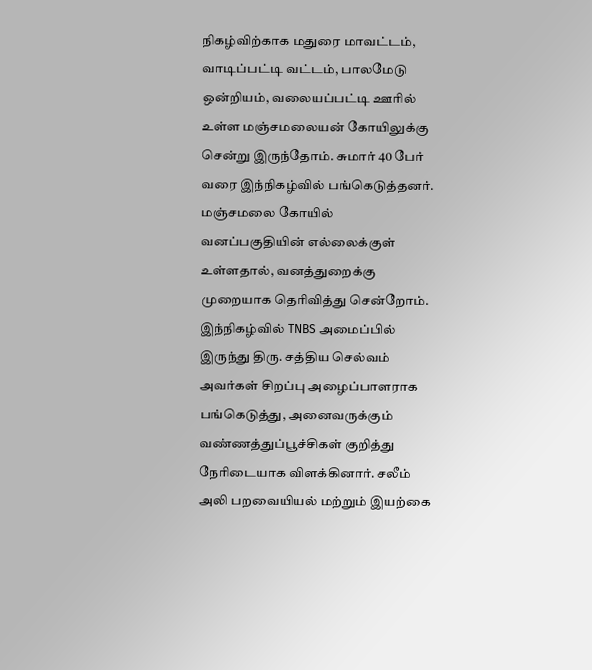நிகழ்விற்காக மதுரை மாவட்டம், வாடிப்பட்டி வட்டம், பாலமேடு ஒன்றியம், வலையப்பட்டி ஊரில் உள்ள மஞ்சமலையன் கோயிலுக்கு சென்று இருந்தோம். சுமார் 40 பேர் வரை இந்நிகழ்வில் பங்கெடுத்தனர். மஞ்சமலை கோயில் வனப்பகுதியின் எல்லைக்குள் உள்ளதால், வனத்துறைக்கு முறையாக தெரிவித்து சென்றோம். இந்நிகழ்வில் TNBS அமைப்பில் இருந்து திரு. சத்திய செல்வம் அவர்கள் சிறப்பு அழைப்பாளராக பங்கெடுத்து, அனைவருக்கும் வண்ணத்துப்பூச்சிகள் குறித்து நேரிடையாக விளக்கினார். சலீம் அலி பறவையியல் மற்றும் இயற்கை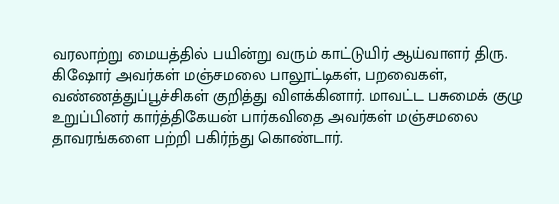வரலாற்று மையத்தில் பயின்று வரும் காட்டுயிர் ஆய்வாளர் திரு. கிஷோர் அவர்கள் மஞ்சமலை பாலூட்டிகள், பறவைகள், வண்ணத்துப்பூச்சிகள் குறித்து விளக்கினார். மாவட்ட பசுமைக் குழு உறுப்பினர் கார்த்திகேயன் பார்கவிதை அவர்கள் மஞ்சமலை தாவரங்களை பற்றி பகிர்ந்து கொண்டார்.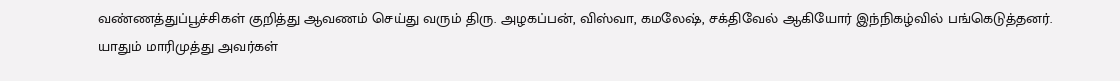வண்ணத்துப்பூச்சிகள் குறித்து ஆவணம் செய்து வரும் திரு. அழகப்பன், விஸ்வா, கமலேஷ், சக்திவேல் ஆகியோர் இந்நிகழ்வில் பங்கெடுத்தனர். யாதும் மாரிமுத்து அவர்கள்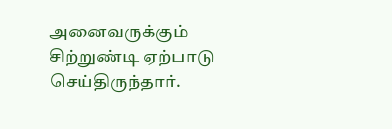அனைவருக்கும் சிற்றுண்டி ஏற்பாடு செய்திருந்தார்.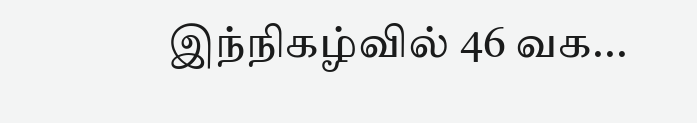இந்நிகழ்வில் 46 வக...